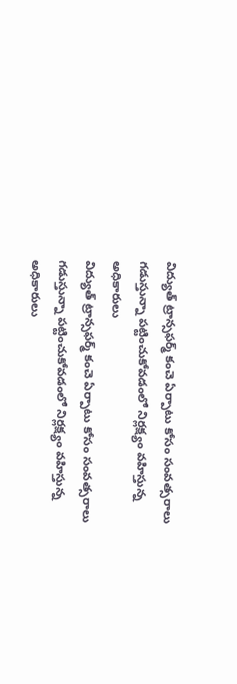విద్యుత్ ట్రాన్సఫర్మ్ కంచె ఏర్పాటు కోసం సంవత్సరాలు గడుస్తున్నా పట్టించుకోవడంలో నిర్లక్ష్యం వహిస్తున్న అధికారులు
విద్యుత్ ట్రాన్సఫర్మ్ కంచె ఏర్పాటు కోసం సంవత్సరాలు గడుస్తున్నా పట్టించుకోవడంలో నిర్లక్ష్యం వహిస్తున్న అధికారులు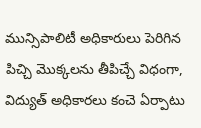మున్సిపాలిటీ అధికారులు పెరిగిన పిచ్చి మొక్కలను తీపిచ్చే విధంగా, విద్యుత్ అధికారలు కంచె ఏర్పాటు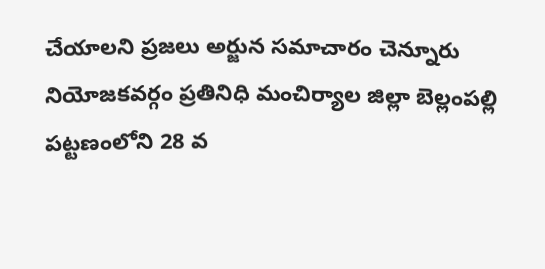చేయాలని ప్రజలు అర్జున సమాచారం చెన్నూరు నియోజకవర్గం ప్రతినిధి మంచిర్యాల జిల్లా బెల్లంపల్లి పట్టణంలోని 28 వ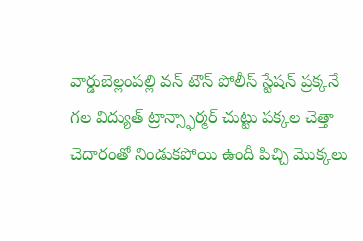వార్డుబెల్లంపల్లి వన్ టౌన్ పోలీస్ స్టేషన్ ప్రక్కనే గల విద్యుత్ ట్రాన్స్ఫార్మర్ చుట్టు పక్కల చెత్తా చెదారంతో నిండుకపోయి ఉందీ పిచ్చి మొక్కలు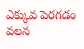ఎక్కువ పెరగడం వలన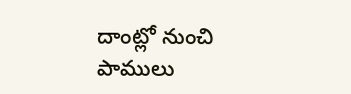దాంట్లో నుంచి పాములు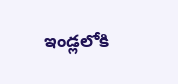ఇండ్లలోకి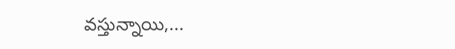వస్తున్నాయి,...